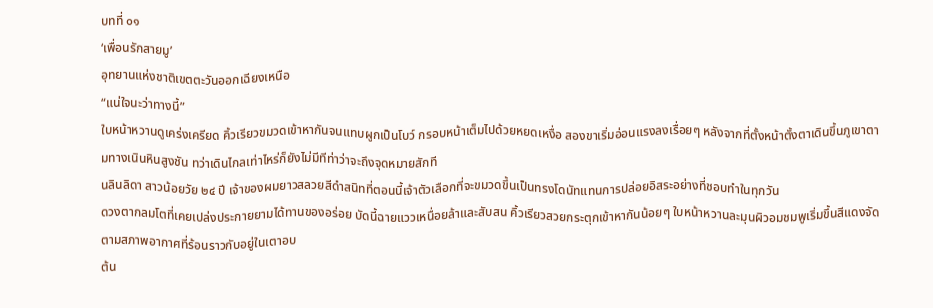บทที่ ๐๑
‘เพื่อนรักสายมู’
อุทยานแห่งชาติเขตตะวันออกเฉียงเหนือ
“แน่ใจนะว่าทางนี้”
ใบหน้าหวานดูเคร่งเครียด คิ้วเรียวขมวดเข้าหากันจนแทบผูกเป็นโบว์ กรอบหน้าเต็มไปด้วยหยดเหงื่อ สองขาเริ่มอ่อนแรงลงเรื่อยๆ หลังจากที่ตั้งหน้าตั้งตาเดินขึ้นภูเขาตามทางเนินหินสูงชัน ทว่าเดินไกลเท่าไหร่ก็ยังไม่มีทีท่าว่าจะถึงจุดหมายสักที
นลินลิดา สาวน้อยวัย ๒๔ ปี เจ้าของผมยาวสลวยสีดำสนิทที่ตอนนี้เจ้าตัวเลือกที่จะขมวดขึ้นเป็นทรงโดนัทแทนการปล่อยอิสระอย่างที่ชอบทำในทุกวัน
ดวงตากลมโตที่เคยเปล่งประกายยามได้ทานของอร่อย บัดนี้ฉายแววเหนื่อยล้าและสับสน คิ้วเรียวสวยกระตุกเข้าหากันน้อยๆ ใบหน้าหวานละมุนผิวอมชมพูเริ่มขึ้นสีแดงจัดตามสภาพอากาศที่ร้อนราวกับอยู่ในเตาอบ
ต้น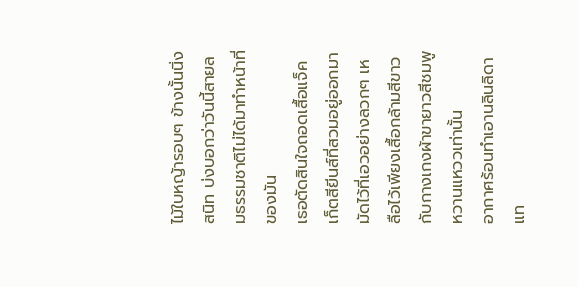ไม้ใบหญ้ารอบๆ ข้างนั้นนิ่งสนิท บ่งบอกว่าวันนี้สายลมธรรมชาติไม่ได้มาทำหน้าที่ของมัน
เธอตัดสินใจถอดเสื้อแจ็คเก็ตสียีนส์ที่สวมอยู่ออกมามัดไว้ที่เอวอย่างลวกๆ เหลือไว้เพียงเสื้อกล้ามสีขาวกับกางเกงผ้าขายาวสีชมพูหวานแหววเท่านั้น
อากาศร้อนทำเอานลินลิดาแท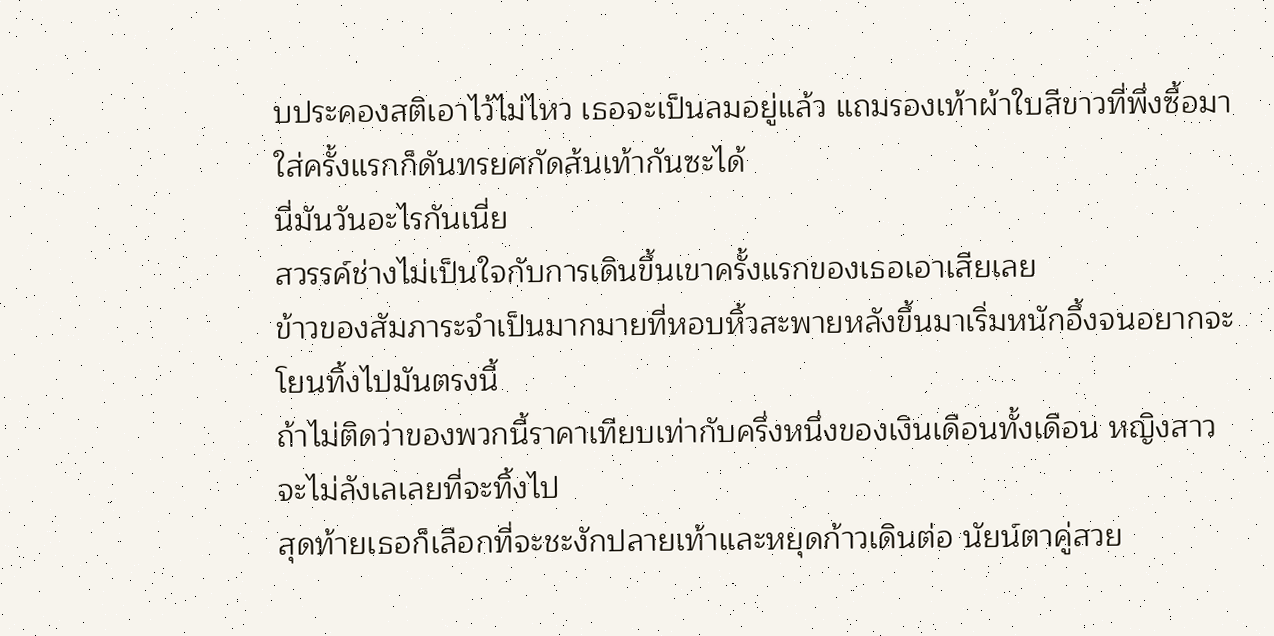บประคองสติเอาไว้ไม่ไหว เธอจะเป็นลมอยู่แล้ว แถมรองเท้าผ้าใบสีขาวที่พึ่งซื้อมาใส่ครั้งแรกก็ดันทรยศกัดส้นเท้ากันซะได้
นี่มันวันอะไรกันเนี่ย
สวรรค์ช่างไม่เป็นใจกับการเดินขึ้นเขาครั้งแรกของเธอเอาเสียเลย
ข้าวของสัมภาระจำเป็นมากมายที่หอบหิ้วสะพายหลังขึ้นมาเริ่มหนักอึ้งจนอยากจะโยนทิ้งไปมันตรงนี้
ถ้าไม่ติดว่าของพวกนี้ราคาเทียบเท่ากับครึ่งหนึ่งของเงินเดือนทั้งเดือน หญิงสาวจะไม่ลังเลเลยที่จะทิ้งไป
สุดท้ายเธอก็เลือกที่จะชะงักปลายเท้าและหยุดก้าวเดินต่อ นัยน์ตาคู่สวย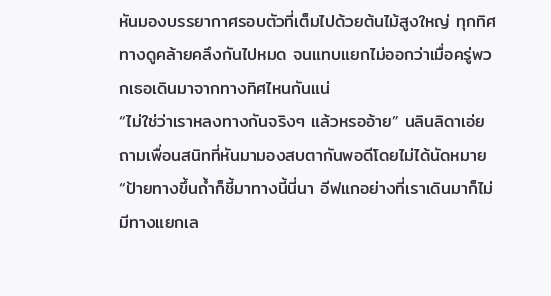หันมองบรรยากาศรอบตัวที่เต็มไปด้วยต้นไม้สูงใหญ่ ทุกทิศทางดูคล้ายคลึงกันไปหมด จนแทบแยกไม่ออกว่าเมื่อครู่พวกเธอเดินมาจากทางทิศไหนกันแน่
“ไม่ใช่ว่าเราหลงทางกันจริงๆ แล้วหรออ้าย” นลินลิดาเอ่ยถามเพื่อนสนิทที่หันมามองสบตากันพอดีโดยไม่ได้นัดหมาย
“ป้ายทางขึ้นถ้ำก็ชี้มาทางนี้นี่นา อีฟแกอย่างที่เราเดินมาก็ไม่มีทางแยกเล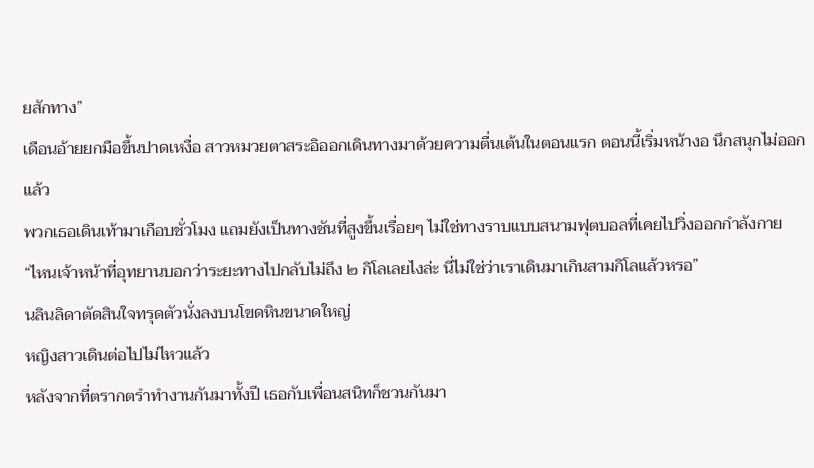ยสักทาง”
เดือนอ้ายยกมือขึ้นปาดเหงื่อ สาวหมวยตาสระอิออกเดินทางมาด้วยความตื่นเต้นในตอนแรก ตอนนี้เริ่มหน้างอ นึกสนุกไม่ออกแล้ว
พวกเธอเดินเท้ามาเกือบชั่วโมง แถมยังเป็นทางชันที่สูงขึ้นเรื่อยๆ ไม่ใช่ทางราบแบบสนามฟุตบอลที่เคยไปวิ่งออกกำลังกาย
“ไหนเจ้าหน้าที่อุทยานบอกว่าระยะทางไปกลับไม่ถึง ๒ กิโลเลยไงล่ะ นี่ไม่ใช่ว่าเราเดินมาเกินสามกิโลแล้วหรอ”
นลินลิดาตัดสินใจทรุดตัวนั่งลงบนโขดหินขนาดใหญ่
หญิงสาวเดินต่อไปไม่ไหวแล้ว
หลังจากที่ตรากตรำทำงานกันมาทั้งปี เธอกับเพื่อนสนิทก็ชวนกันมา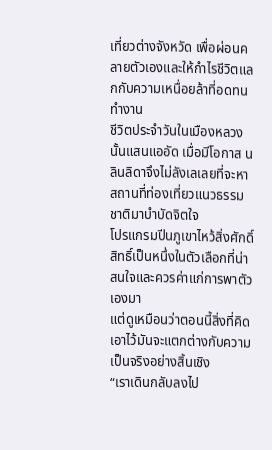เที่ยวต่างจังหวัด เพื่อผ่อนคลายตัวเองและให้กำไรชีวิตแลกกับความเหนื่อยล้าที่อดทนทำงาน
ชีวิตประจำวันในเมืองหลวงนั้นแสนแออัด เมื่อมีโอกาส นลินลิดาจึงไม่ลังเลเลยที่จะหาสถานที่ท่องเที่ยวแนวธรรมชาติมาบำบัดจิตใจ
โปรแกรมปีนภูเขาไหว้สิ่งศักดิ์สิทธิ์เป็นหนึ่งในตัวเลือกที่น่าสนใจและควรค่าแก่การพาตัวเองมา
แต่ดูเหมือนว่าตอนนี้สิ่งที่คิดเอาไว้มันจะแตกต่างกับความเป็นจริงอย่างสิ้นเชิง
“เราเดินกลับลงไป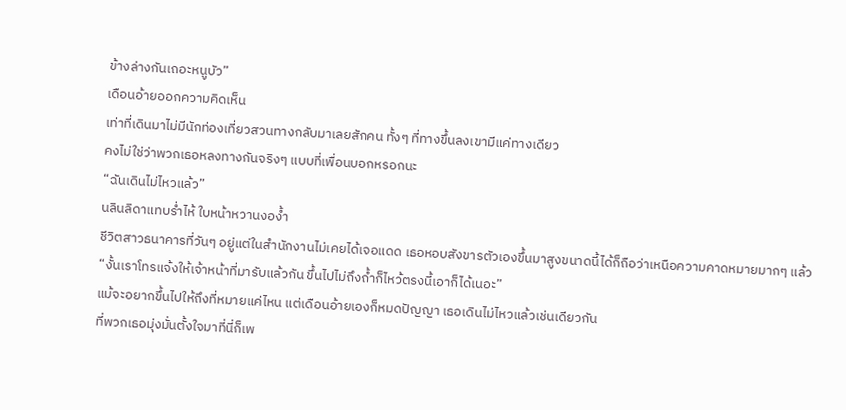ข้างล่างกันเถอะหนูบัว”
เดือนอ้ายออกความคิดเห็น
เท่าที่เดินมาไม่มีนักท่องเที่ยวสวนทางกลับมาเลยสักคน ทั้งๆ ที่ทางขึ้นลงเขามีแค่ทางเดียว
คงไม่ใช่ว่าพวกเธอหลงทางกันจริงๆ แบบที่เพื่อนบอกหรอกนะ
“ฉันเดินไม่ไหวแล้ว”
นลินลิดาแทบร่ำไห้ ใบหน้าหวานงอง้ำ
ชีวิตสาวธนาคารที่วันๆ อยู่แต่ในสำนักงานไม่เคยได้เจอแดด เธอหอบสังขารตัวเองขึ้นมาสูงขนาดนี้ได้ก็ถือว่าเหนือความคาดหมายมากๆ แล้ว
“งั้นเราโทรแจ้งให้เจ้าหน้าที่มารับแล้วกัน ขึ้นไปไม่ถึงถ้ำก็ไหว้ตรงนี้เอาก็ได้เนอะ”
แม้จะอยากขึ้นไปให้ถึงที่หมายแค่ไหน แต่เดือนอ้ายเองก็หมดปัญญา เธอเดินไม่ไหวแล้วเช่นเดียวกัน
ที่พวกเธอมุ่งมั่นตั้งใจมาที่นี่ก็เพ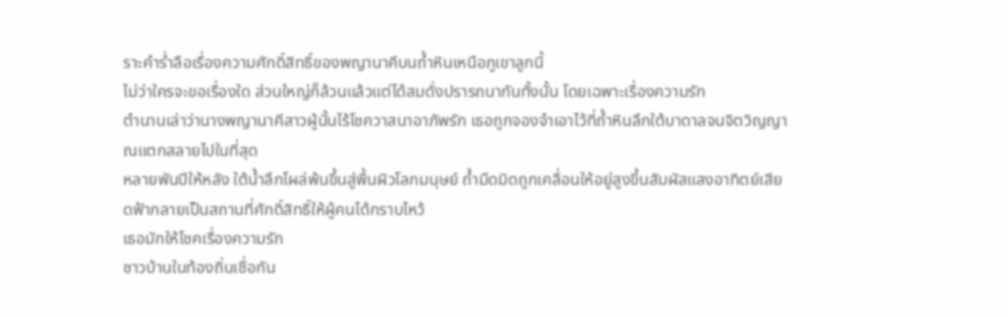ราะคำร่ำลือเรื่องความศักดิ์สิทธิ์ของพญานาคีบนถ้ำหินเหนือภูเขาลูกนี้
ไม่ว่าใครจะขอเรื่องใด ส่วนใหญ่ก็ล้วนแล้วแต่ได้สมดั่งปรารถนากันทั้งนั้น โดยเฉพาะเรื่องความรัก
ตำนานเล่าว่านางพญานาคีสาวผู้นั้นไร้โชควาสนาอาภัพรัก เธอถูกจองจำเอาไว้ที่ถ้ำหินลึกใต้บาดาลจนจิตวิญญาณแตกสลายไปในที่สุด
หลายพันปีให้หลัง ใต้น้ำลึกโผล่พ้นขึ้นสู่พื้นผิวโลกมนุษย์ ถ้ำมืดมิดถูกเคลื่อนให้อยู่สูงขึ้นสัมผัสแสงอาทิตย์เสียดฟ้ากลายเป็นสถานที่ศักดิ์สิทธิ์ให้ผู้คนได้กราบไหว้
เธอมักให้โชคเรื่องความรัก
ชาวบ้านในท้องถิ่นเชื่อกัน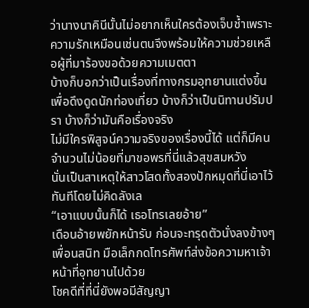ว่านางนาคินีนั้นไม่อยากเห็นใครต้องเจ็บช้ำเพราะความรักเหมือนเช่นตนจึงพร้อมให้ความช่วยเหลือผู้ที่มาร้องขอด้วยความเมตตา
บ้างก็บอกว่าเป็นเรื่องที่ทางกรมอุทยานแต่งขึ้นเพื่อดึงดูดนักท่องเที่ยว บ้างก็ว่าเป็นนิทานปรัมปรา บ้างก็ว่ามันคือเรื่องจริง
ไม่มีใครพิสูจน์ความจริงของเรื่องนี้ได้ แต่ก็มีคนจำนวนไม่น้อยที่มาขอพรที่นี่แล้วสุขสมหวัง
นั่นเป็นสาเหตุให้สาวโสดทั้งสองปักหมุดที่นี่เอาไว้ทันทีโดยไม่คิดลังเล
“เอาแบบนั้นก็ได้ เธอโทรเลยอ้าย”
เดือนอ้ายพยักหน้ารับ ก่อนจะทรุดตัวนั่งลงข้างๆ เพื่อนสนิท มือเล็กกดโทรศัพท์ส่งข้อความหาเจ้าหน้าที่อุทยานไปด้วย
โชคดีที่ที่นี่ยังพอมีสัญญา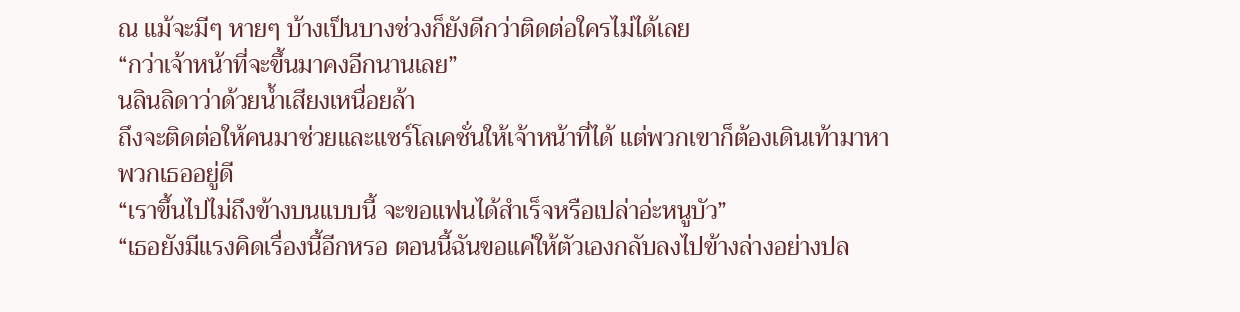ณ แม้จะมีๆ หายๆ บ้างเป็นบางช่วงก็ยังดีกว่าติดต่อใครไม่ได้เลย
“กว่าเจ้าหน้าที่จะขึ้นมาคงอีกนานเลย”
นลินลิดาว่าด้วยน้ำเสียงเหนื่อยล้า
ถึงจะติดต่อให้คนมาช่วยและแชร์โลเคชั่นให้เจ้าหน้าที่ได้ แต่พวกเขาก็ต้องเดินเท้ามาหาพวกเธออยู่ดี
“เราขึ้นไปไม่ถึงข้างบนแบบนี้ จะขอแฟนได้สำเร็จหรือเปล่าอ่ะหนูบัว”
“เธอยังมีแรงคิดเรื่องนี้อีกหรอ ตอนนี้ฉันขอแค่ให้ตัวเองกลับลงไปข้างล่างอย่างปล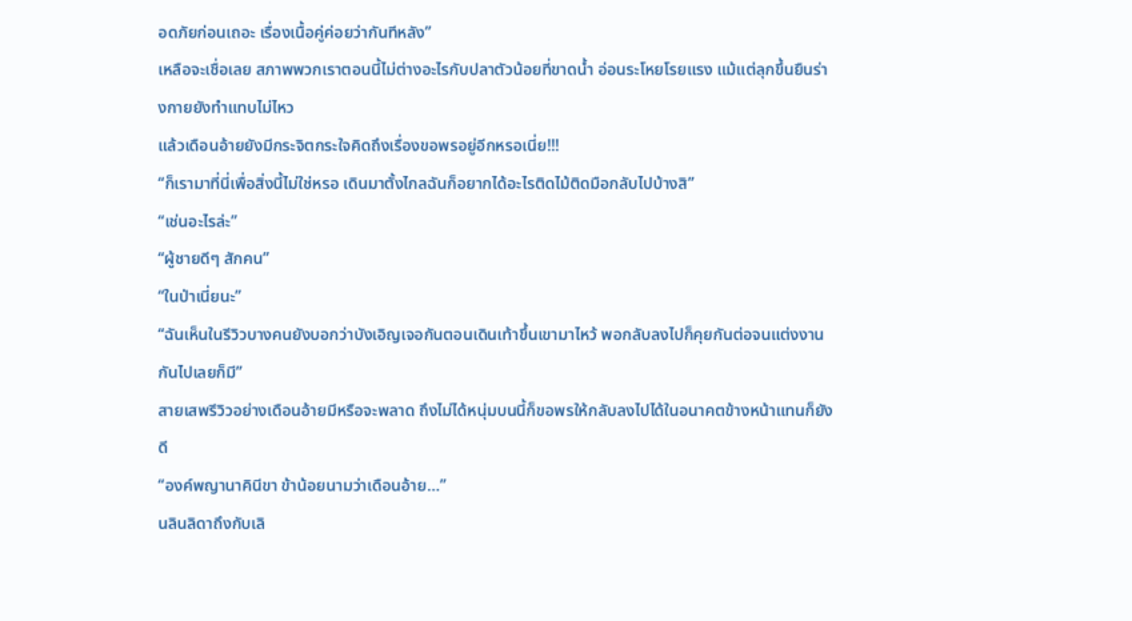อดภัยก่อนเถอะ เรื่องเนื้อคู่ค่อยว่ากันทีหลัง”
เหลือจะเชื่อเลย สภาพพวกเราตอนนี้ไม่ต่างอะไรกับปลาตัวน้อยที่ขาดน้ำ อ่อนระโหยโรยแรง แม้แต่ลุกขึ้นยืนร่างกายยังทำแทบไม่ไหว
แล้วเดือนอ้ายยังมีกระจิตกระใจคิดถึงเรื่องขอพรอยู่อีกหรอเนี่ย!!!
“ก็เรามาที่นี่เพื่อสิ่งนี้ไม่ใช่หรอ เดินมาตั้งไกลฉันก็อยากได้อะไรติดไม้ติดมือกลับไปบ้างสิ”
“เช่นอะไรล่ะ”
“ผู้ชายดีๆ สักคน”
“ในป่าเนี่ยนะ”
“ฉันเห็นในรีวิวบางคนยังบอกว่าบังเอิญเจอกันตอนเดินเท้าขึ้นเขามาไหว้ พอกลับลงไปก็คุยกันต่อจนแต่งงานกันไปเลยก็มี”
สายเสพรีวิวอย่างเดือนอ้ายมีหรือจะพลาด ถึงไม่ได้หนุ่มบนนี้ก็ขอพรให้กลับลงไปได้ในอนาคตข้างหน้าแทนก็ยังดี
“องค์พญานาคินีขา ข้าน้อยนามว่าเดือนอ้าย…”
นลินลิดาถึงกับเลิ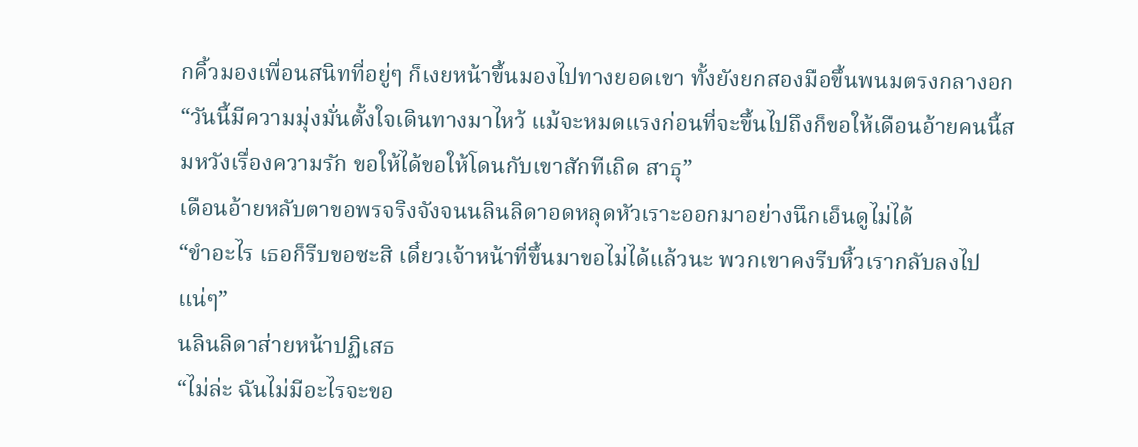กคิ้วมองเพื่อนสนิทที่อยู่ๆ ก็เงยหน้าขึ้นมองไปทางยอดเขา ทั้งยังยกสองมือขึ้นพนมตรงกลางอก
“วันนี้มีความมุ่งมั่นตั้งใจเดินทางมาไหว้ แม้จะหมดแรงก่อนที่จะขึ้นไปถึงก็ขอให้เดือนอ้ายคนนี้สมหวังเรื่องความรัก ขอให้ได้ขอให้โดนกับเขาสักทีเถิด สาธุ”
เดือนอ้ายหลับตาขอพรจริงจังจนนลินลิดาอดหลุดหัวเราะออกมาอย่างนึกเอ็นดูไม่ได้
“ขำอะไร เธอก็รีบขอซะสิ เดี๋ยวเจ้าหน้าที่ขึ้นมาขอไม่ได้แล้วนะ พวกเขาคงรีบหิ้วเรากลับลงไปแน่ๆ”
นลินลิดาส่ายหน้าปฏิเสธ
“ไม่ล่ะ ฉันไม่มีอะไรจะขอ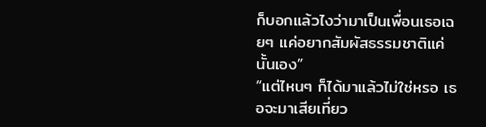ก็บอกแล้วไงว่ามาเป็นเพื่อนเธอเฉยๆ แค่อยากสัมผัสธรรมชาติแค่นั้นเอง”
“แต่ไหนๆ ก็ได้มาแล้วไม่ใช่หรอ เธอจะมาเสียเที่ยว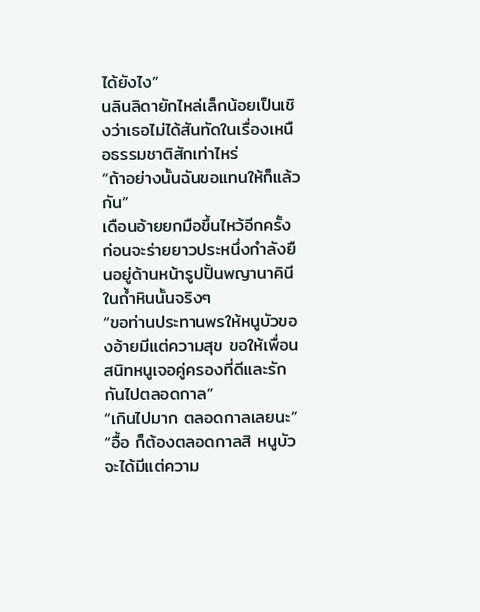ได้ยังไง”
นลินลิดายักไหล่เล็กน้อยเป็นเชิงว่าเธอไม่ได้สันทัดในเรื่องเหนือธรรมชาติสักเท่าไหร่
“ถ้าอย่างนั้นฉันขอแทนให้ก็แล้วกัน”
เดือนอ้ายยกมือขึ้นไหว้อีกครั้ง ก่อนจะร่ายยาวประหนึ่งกำลังยืนอยู่ด้านหน้ารูปปั้นพญานาคินีในถ้ำหินนั้นจริงๆ
“ขอท่านประทานพรให้หนูบัวของอ้ายมีแต่ความสุข ขอให้เพื่อนสนิทหนูเจอคู่ครองที่ดีและรักกันไปตลอดกาล”
“เกินไปมาก ตลอดกาลเลยนะ”
“อื้อ ก็ต้องตลอดกาลสิ หนูบัวจะได้มีแต่ความ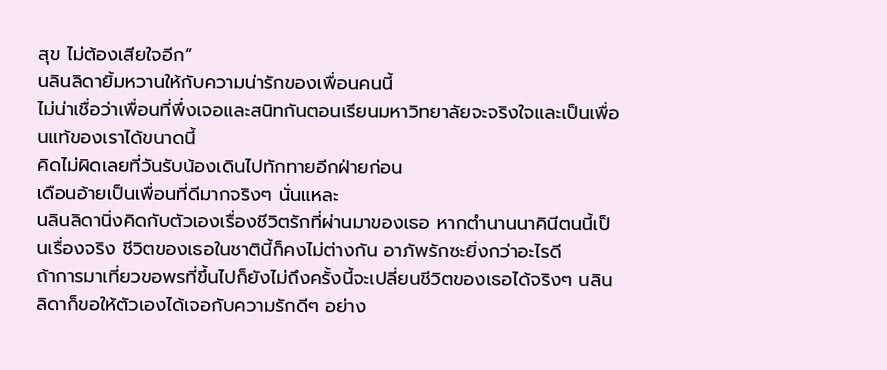สุข ไม่ต้องเสียใจอีก”
นลินลิดายิ้มหวานให้กับความน่ารักของเพื่อนคนนี้
ไม่น่าเชื่อว่าเพื่อนที่พึ่งเจอและสนิทกันตอนเรียนมหาวิทยาลัยจะจริงใจและเป็นเพื่อนแท้ของเราได้ขนาดนี้
คิดไม่ผิดเลยที่วันรับน้องเดินไปทักทายอีกฝ่ายก่อน
เดือนอ้ายเป็นเพื่อนที่ดีมากจริงๆ นั่นแหละ
นลินลิดานิ่งคิดกับตัวเองเรื่องชีวิตรักที่ผ่านมาของเธอ หากตำนานนาคินีตนนี้เป็นเรื่องจริง ชีวิตของเธอในชาตินี้ก็คงไม่ต่างกัน อาภัพรักซะยิ่งกว่าอะไรดี
ถ้าการมาเที่ยวขอพรที่ขึ้นไปก็ยังไม่ถึงครั้งนี้จะเปลี่ยนชีวิตของเธอได้จริงๆ นลินลิดาก็ขอให้ตัวเองได้เจอกับความรักดีๆ อย่าง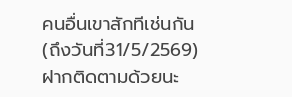คนอื่นเขาสักทีเช่นกัน
(ถึงวันที่31/5/2569)
ฝากติดตามด้วยนะ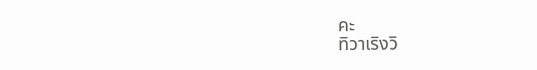คะ
ทิวาเริงวิ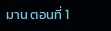มาน ตอนที่ 1